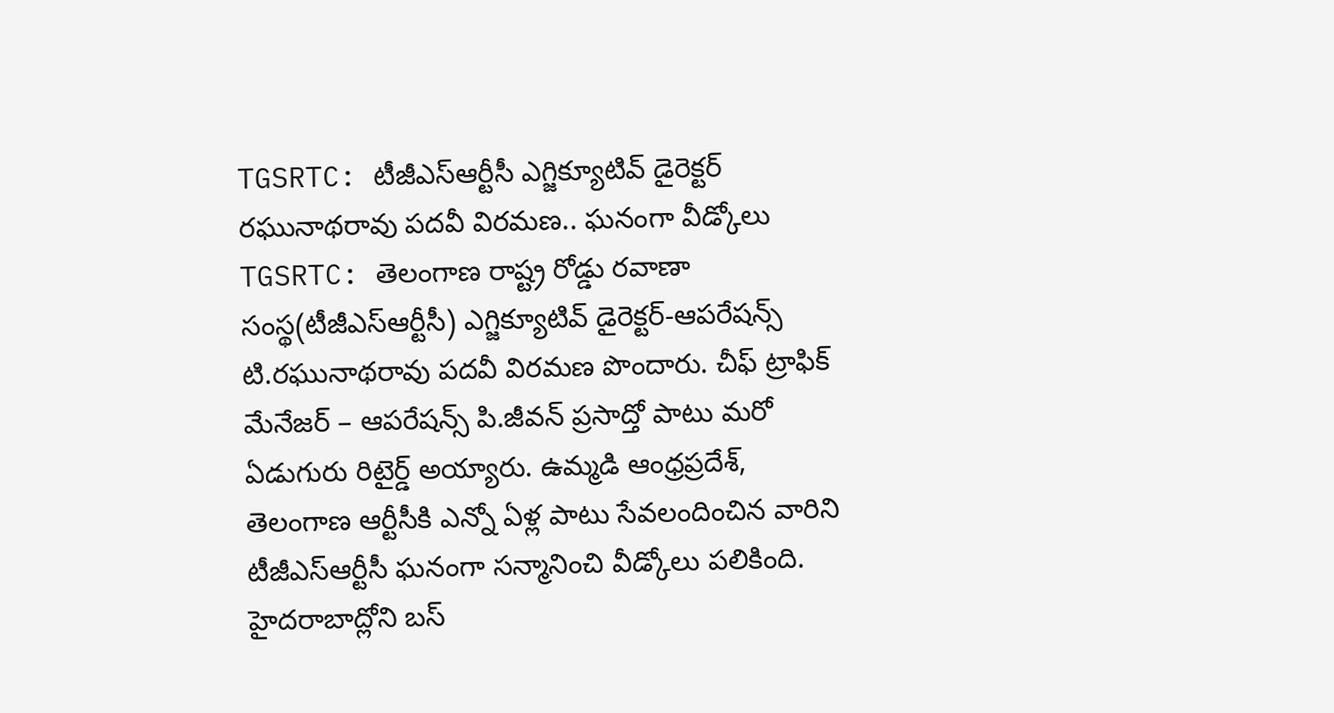TGSRTC: టీజీఎస్ఆర్టీసీ ఎగ్జిక్యూటివ్ డైరెక్టర్ రఘునాథరావు పదవీ విరమణ.. ఘనంగా వీడ్కోలు
TGSRTC: తెలంగాణ రాష్ట్ర రోడ్డు రవాణా సంస్థ(టీజీఎస్ఆర్టీసీ) ఎగ్జిక్యూటివ్ డైరెక్టర్-ఆపరేషన్స్ టి.రఘునాథరావు పదవీ విరమణ పొందారు. చీఫ్ ట్రాఫిక్ మేనేజర్ – ఆపరేషన్స్ పి.జీవన్ ప్రసాద్తో పాటు మరో ఏడుగురు రిటైర్డ్ అయ్యారు. ఉమ్మడి ఆంధ్రప్రదేశ్, తెలంగాణ ఆర్టీసీకి ఎన్నో ఏళ్ల పాటు సేవలందించిన వారిని టీజీఎస్ఆర్టీసీ ఘనంగా సన్మానించి వీడ్కోలు పలికింది. హైదరాబాద్లోని బస్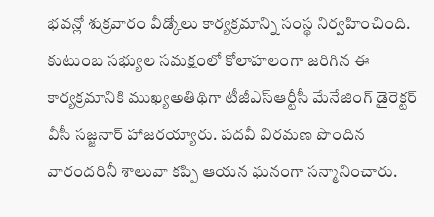భవన్లో శుక్రవారం వీడ్కోలు కార్యక్రమాన్ని సంస్థ నిర్వహించింది. కుటుంబ సభ్యుల సమక్షంలో కోలాహలంగా జరిగిన ఈ కార్యక్రమానికి ముఖ్యఅతిథిగా టీజీఎస్ఆర్టీసీ మేనేజింగ్ డైరెక్టర్ వీసీ సజ్జనార్ హాజరయ్యారు. పదవీ విరమణ పొందిన వారందరినీ శాలువా కప్పి ఆయన ఘనంగా సన్మానించారు.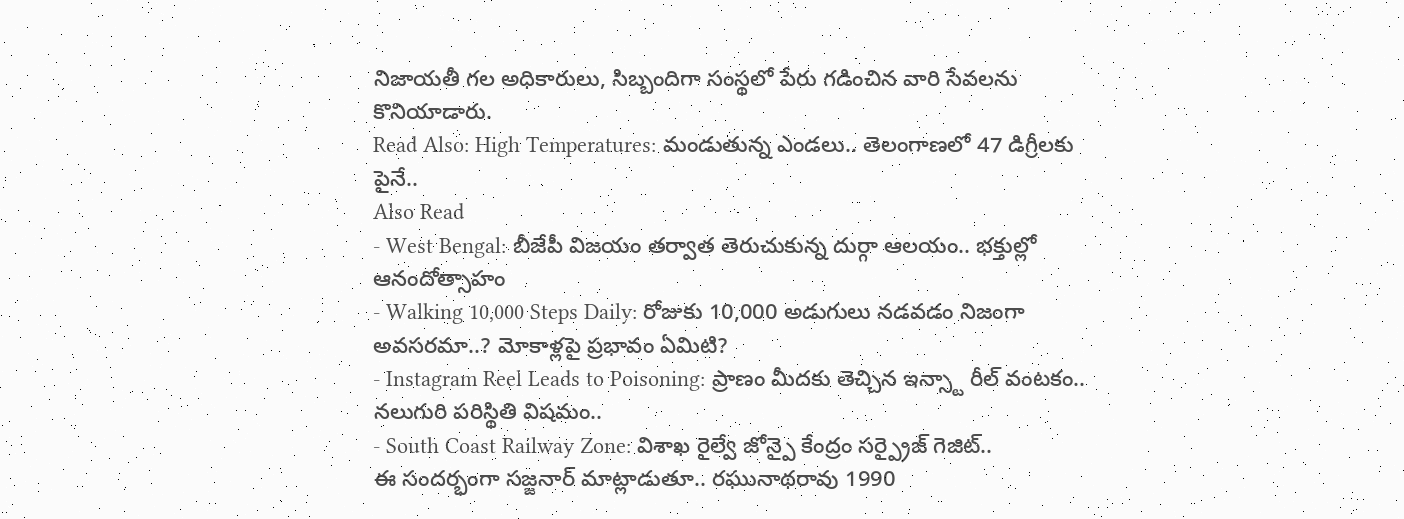నిజాయతీ గల అధికారులు, సిబ్బందిగా సంస్థలో పేరు గడించిన వారి సేవలను కొనియాడారు.
Read Also: High Temperatures: మండుతున్న ఎండలు.. తెలంగాణలో 47 డిగ్రీలకు పైనే..
Also Read
- West Bengal: బీజేపీ విజయం తర్వాత తెరుచుకున్న దుర్గా ఆలయం.. భక్తుల్లో ఆనందోత్సాహం
- Walking 10,000 Steps Daily: రోజుకు 10,000 అడుగులు నడవడం నిజంగా అవసరమా..? మోకాళ్లపై ప్రభావం ఏమిటి?
- Instagram Reel Leads to Poisoning: ప్రాణం మీదకు తెచ్చిన ఇన్స్టా రీల్ వంటకం.. నలుగురి పరిస్థితి విషమం..
- South Coast Railway Zone: విశాఖ రైల్వే జోన్పై కేంద్రం సర్ప్రైజ్ గెజిట్..
ఈ సందర్భంగా సజ్జనార్ మాట్లాడుతూ.. రఘునాథరావు 1990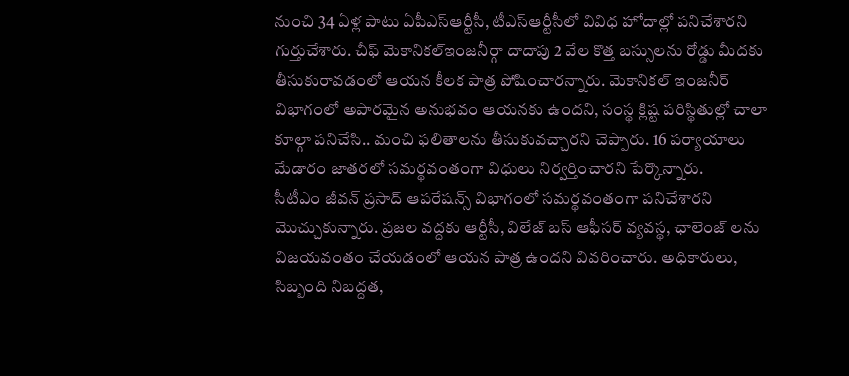నుంచి 34 ఏళ్ల పాటు ఏపీఎస్ఆర్టీసీ, టీఎస్ఆర్టీసీలో వివిధ హోదాల్లో పనిచేశారని గుర్తుచేశారు. చీఫ్ మెకానికల్ఇంజనీర్గా దాదాపు 2 వేల కొత్త బస్సులను రోడ్డు మీదకు తీసుకురావడంలో ఆయన కీలక పాత్ర పోషించారన్నారు. మెకానికల్ ఇంజనీర్ విభాగంలో అపారమైన అనుభవం ఆయనకు ఉందని, సంస్థ క్లిష్ట పరిస్థితుల్లో చాలా కూల్గా పనిచేసి.. మంచి ఫలితాలను తీసుకువచ్చారని చెప్పారు. 16 పర్యాయాలు మేడారం జాతరలో సమర్థవంతంగా విధులు నిర్వర్తించారని పేర్కొన్నారు.
సీటీఎం జీవన్ ప్రసాద్ ఆపరేషన్స్ విభాగంలో సమర్థవంతంగా పనిచేశారని మొచ్చుకున్నారు. ప్రజల వద్దకు ఆర్టీసీ, విలేజ్ బస్ ఆఫీసర్ వ్యవస్థ, ఛాలెంజ్ లను విజయవంతం చేయడంలో ఆయన పాత్ర ఉందని వివరించారు. అధికారులు, సిబ్బంది నిబద్దత,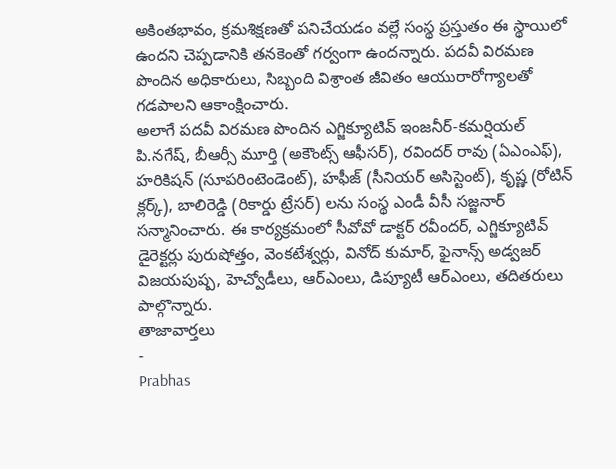అకింతభావం, క్రమశిక్షణతో పనిచేయడం వల్లే సంస్థ ప్రస్తుతం ఈ స్థాయిలో ఉందని చెప్పడానికి తనకెంతో గర్వంగా ఉందన్నారు. పదవీ విరమణ పొందిన అధికారులు, సిబ్బంది విశ్రాంత జీవితం ఆయురారోగ్యాలతో గడపాలని ఆకాంక్షించారు.
అలాగే పదవీ విరమణ పొందిన ఎగ్జిక్యూటివ్ ఇంజనీర్-కమర్షియల్ పి.నగేష్, బీఆర్సీ మూర్తి (అకౌంట్స్ ఆఫీసర్), రవిందర్ రావు (ఏఎంఎఫ్), హరికిషన్ (సూపరింటెండెంట్), హఫీజ్ (సీనియర్ అసిస్టెంట్), కృష్ణ (రోటిన్ క్లర్క్), బాలిరెడ్డి (రికార్డు ట్రేసర్) లను సంస్థ ఎండీ వీసీ సజ్జనార్ సన్మానించారు. ఈ కార్యక్రమంలో సీవోవో డాక్టర్ రవీందర్, ఎగ్జిక్యూటివ్ డైరెక్టర్లు పురుషోత్తం, వెంకటేశ్వర్లు, వినోద్ కుమార్, ఫైనాన్స్ అడ్వజర్ విజయపుష్ప, హెచ్వోడీలు, ఆర్ఎంలు, డిప్యూటీ ఆర్ఎంలు, తదితరులు పాల్గొన్నారు.
తాజావార్తలు
-
Prabhas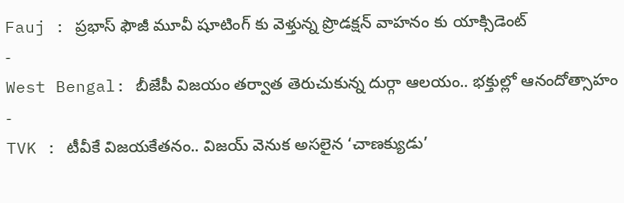Fauj : ప్రభాస్ ఫౌజీ మూవీ షూటింగ్ కు వెళ్తున్న ప్రొడక్షన్ వాహనం కు యాక్సిడెంట్
-
West Bengal: బీజేపీ విజయం తర్వాత తెరుచుకున్న దుర్గా ఆలయం.. భక్తుల్లో ఆనందోత్సాహం
-
TVK : టీవీకే విజయకేతనం.. విజయ్ వెనుక అసలైన ‘చాణక్యుడు’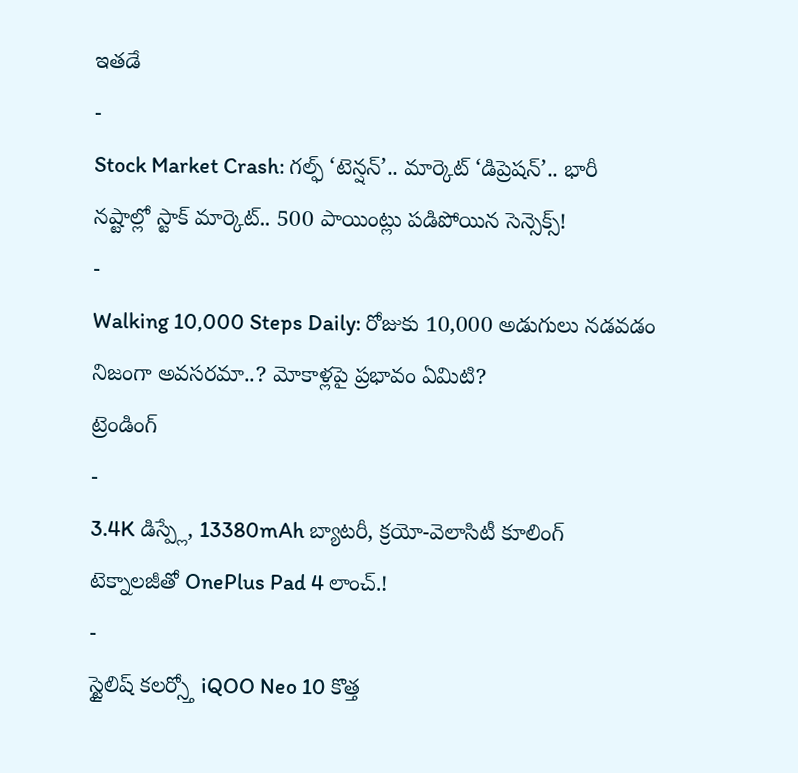ఇతడే
-
Stock Market Crash: గల్ఫ్ ‘టెన్షన్’.. మార్కెట్ ‘డిప్రెషన్’.. భారీ నష్టాల్లో స్టాక్ మార్కెట్.. 500 పాయింట్లు పడిపోయిన సెన్సెక్స్!
-
Walking 10,000 Steps Daily: రోజుకు 10,000 అడుగులు నడవడం నిజంగా అవసరమా..? మోకాళ్లపై ప్రభావం ఏమిటి?
ట్రెండింగ్
-
3.4K డిస్ప్లే, 13380mAh బ్యాటరీ, క్రయో-వెలాసిటీ కూలింగ్ టెక్నాలజీతో OnePlus Pad 4 లాంచ్.!
-
స్టైలిష్ కలర్స్తో iQOO Neo 10 కొత్త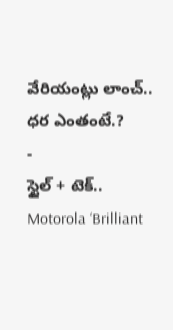వేరియంట్లు లాంచ్.. ధర ఎంతంటే.?
-
స్టైల్ + టెక్.. Motorola ‘Brilliant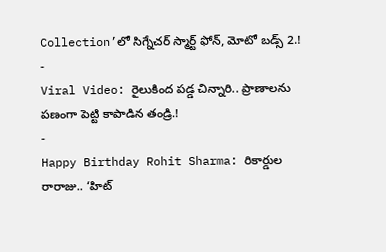Collection’లో సిగ్నేచర్ స్మార్ట్ ఫోన్, మోటో బడ్స్ 2.!
-
Viral Video: రైలుకింద పడ్డ చిన్నారి.. ప్రాణాలను పణంగా పెట్టి కాపాడిన తండ్రి.!
-
Happy Birthday Rohit Sharma: రికార్డుల రారాజు.. ‘హిట్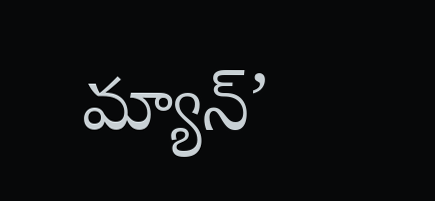మ్యాన్’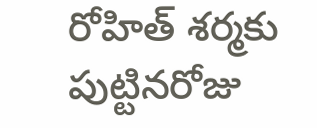రోహిత్ శర్మకు పుట్టినరోజు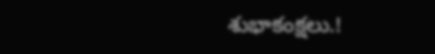శుభాకంక్షలు.!